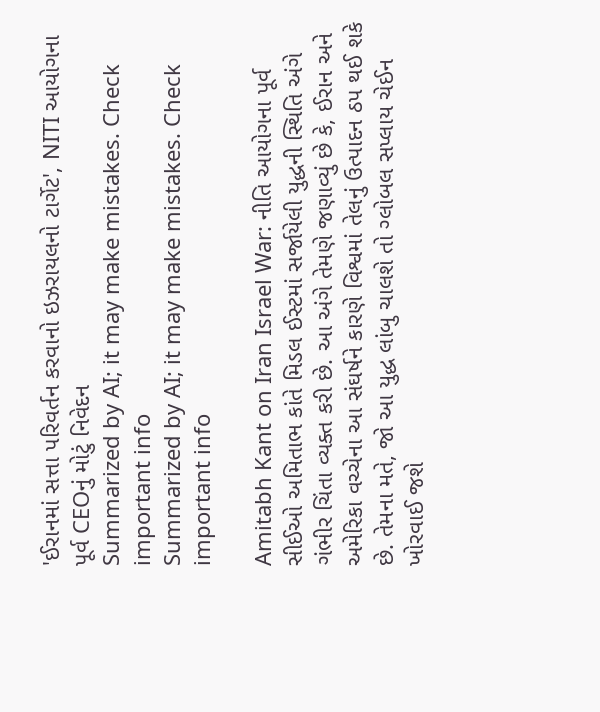'ઈરાનમાં સત્તા પરિવર્તન કરવાનો ઇઝરાયલનો ટાર્ગેટ', NITI આયોગના પૂર્વ CEOનું મોટું નિવેદન
Summarized by AI; it may make mistakes. Check important info
Summarized by AI; it may make mistakes. Check important info

Amitabh Kant on Iran Israel War: નીતિ આયોગના પૂર્વ સીઈઓ અમિતાભ કાંતે મિડલ ઈસ્ટમાં સર્જાયેલી યુદ્ધની સ્થિતિ અંગે ગંભીર ચિંતા વ્યક્ત કરી છે. આ અંગે તેમણે જણાવ્યું છે કે, ઈરાન અને અમેરિકા વચ્ચેના આ સંઘર્ષને કારણે વિશ્વમાં તેલનું ઉત્પાદન ઠપ થઈ શકે છે. તેમના મતે, જો આ યુદ્ધ લાંબુ ચાલશે તો ગ્લોબલ સપ્લાય ચેઈન ખોરવાઈ જશે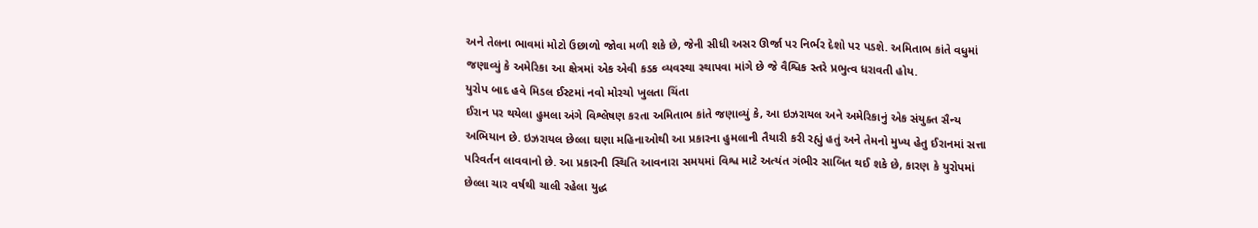અને તેલના ભાવમાં મોટો ઉછાળો જોવા મળી શકે છે, જેની સીધી અસર ઊર્જા પર નિર્ભર દેશો પર પડશે. અમિતાભ કાંતે વધુમાં જણાવ્યું કે અમેરિકા આ ક્ષેત્રમાં એક એવી કડક વ્યવસ્થા સ્થાપવા માંગે છે જે વૈશ્વિક સ્તરે પ્રભુત્વ ધરાવતી હોય.
યુરોપ બાદ હવે મિડલ ઈસ્ટમાં નવો મોરચો ખુલતા ચિંતા
ઈરાન પર થયેલા હુમલા અંગે વિશ્લેષણ કરતા અમિતાભ કાંતે જણાવ્યું કે, આ ઇઝરાયલ અને અમેરિકાનું એક સંયુક્ત સૈન્ય અભિયાન છે. ઇઝરાયલ છેલ્લા ઘણા મહિનાઓથી આ પ્રકારના હુમલાની તૈયારી કરી રહ્યું હતું અને તેમનો મુખ્ય હેતુ ઈરાનમાં સત્તા પરિવર્તન લાવવાનો છે. આ પ્રકારની સ્થિતિ આવનારા સમયમાં વિશ્વ માટે અત્યંત ગંભીર સાબિત થઈ શકે છે, કારણ કે યુરોપમાં છેલ્લા ચાર વર્ષથી ચાલી રહેલા યુદ્ધ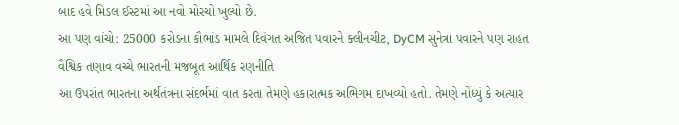બાદ હવે મિડલ ઈસ્ટમાં આ નવો મોરચો ખુલ્યો છે.
આ પણ વાંચો: 25000 કરોડના કૌભાંડ મામલે દિવંગત અજિત પવારને ક્લીનચીટ, DyCM સુનેત્રા પવારને પણ રાહત
વૈશ્વિક તણાવ વચ્ચે ભારતની મજબૂત આર્થિક રણનીતિ
આ ઉપરાંત ભારતના અર્થતંત્રના સંદર્ભમાં વાત કરતા તેમણે હકારાત્મક અભિગમ દાખવ્યો હતો. તેમણે નોંધ્યું કે અત્યાર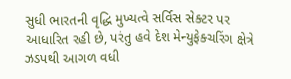સુધી ભારતની વૃદ્ધિ મુખ્યત્વે સર્વિસ સેક્ટર પર આધારિત રહી છે, પરંતુ હવે દેશ મેન્યુફેક્ચરિંગ ક્ષેત્રે ઝડપથી આગળ વધી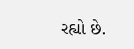રહ્યો છે.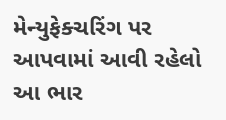મેન્યુફેક્ચરિંગ પર આપવામાં આવી રહેલો આ ભાર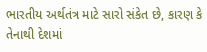ભારતીય અર્થતંત્ર માટે સારો સંકેત છે, કારણ કે તેનાથી દેશમાં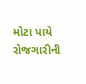મોટા પાયે રોજગારીની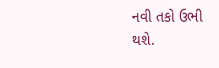નવી તકો ઉભી થશે.